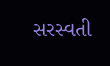સરસ્વતી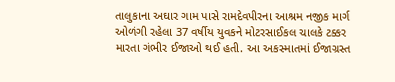તાલુકાના અઘાર ગામ પાસે રામદેવપીરના આશ્રમ નજીક માર્ગ ઓળંગી રહેલા 37 વર્ષીય યુવકને મોટરસાઈકલ ચાલકે ટક્કર મારતા ગંભીર ઈજાઓ થઈ હતી. આ અકસ્માતમાં ઈજાગ્રસ્ત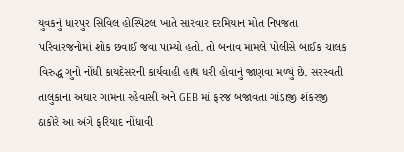યુવકનું ધારપુર સિવિલ હોસ્પિટલ ખાતે સારવાર દરમિયાન મોત નિપજતા પરિવારજનોમાં શોક છવાઈ જવા પામ્યો હતો. તો બનાવ મામલે પોલીસે બાઈક ચાલક વિરુદ્ધ ગુનો નોંધી કાયદેસરની કાર્યવાહી હાથ ધરી હોવાનું જાણવા મળ્યું છે. સરસ્વતી તાલુકાના અઘાર ગામના રહેવાસી અને GEB માં ફરજ બજાવતા ગાંડાજી શંકરજી ઠાકોરે આ અંગે ફરિયાદ નોંધાવી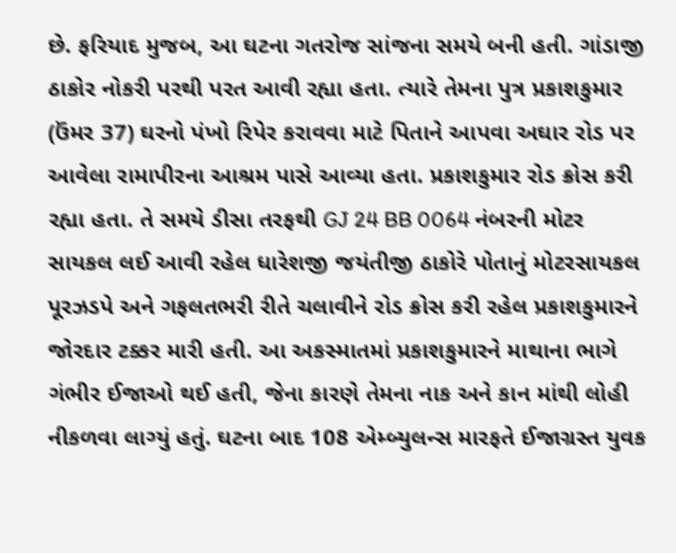છે. ફરિયાદ મુજબ, આ ઘટના ગતરોજ સાંજના સમયે બની હતી. ગાંડાજી ઠાકોર નોકરી પરથી પરત આવી રહ્યા હતા. ત્યારે તેમના પુત્ર પ્રકાશકુમાર (ઉંમર 37) ઘરનો પંખો રિપેર કરાવવા માટે પિતાને આપવા અઘાર રોડ પર આવેલા રામાપીરના આશ્રમ પાસે આવ્યા હતા. પ્રકાશકુમાર રોડ ક્રોસ કરી રહ્યા હતા. તે સમયે ડીસા તરફથી GJ 24 BB 0064 નંબરની મોટર સાયકલ લઈ આવી રહેલ ધારેશજી જયંતીજી ઠાકોરે પોતાનું મોટરસાયકલ પૂરઝડપે અને ગફલતભરી રીતે ચલાવીને રોડ ક્રોસ કરી રહેલ પ્રકાશકુમારને જોરદાર ટક્કર મારી હતી. આ અકસ્માતમાં પ્રકાશકુમારને માથાના ભાગે ગંભીર ઈજાઓ થઈ હતી, જેના કારણે તેમના નાક અને કાન માંથી લોહી નીકળવા લાગ્યું હતું. ઘટના બાદ 108 એમ્બ્યુલન્સ મારફતે ઈજાગ્રસ્ત યુવક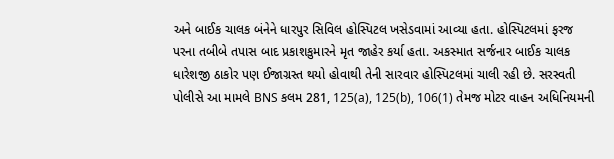અને બાઈક ચાલક બંનેને ધારપુર સિવિલ હોસ્પિટલ ખસેડવામાં આવ્યા હતા. હોસ્પિટલમાં ફરજ પરના તબીબે તપાસ બાદ પ્રકાશકુમારને મૃત જાહેર કર્યા હતા. અકસ્માત સર્જનાર બાઈક ચાલક ધારેશજી ઠાકોર પણ ઈજાગ્રસ્ત થયો હોવાથી તેની સારવાર હોસ્પિટલમાં ચાલી રહી છે. સરસ્વતી પોલીસે આ મામલે BNS કલમ 281, 125(a), 125(b), 106(1) તેમજ મોટર વાહન અધિનિયમની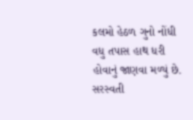કલમો હેઠળ ગુનો નોંધી વધુ તપાસ હાથ ધરી હોવાનું જાણવા મળ્યું છે.
સરસ્વતી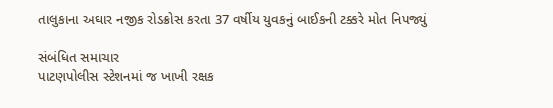તાલુકાના અઘાર નજીક રોડક્રોસ કરતા 37 વર્ષીય યુવકનું બાઈકની ટક્કરે મોત નિપજ્યું

સંબંધિત સમાચાર
પાટણપોલીસ સ્ટેશનમાં જ ખાખી રક્ષક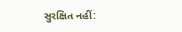સુરક્ષિત નહીં: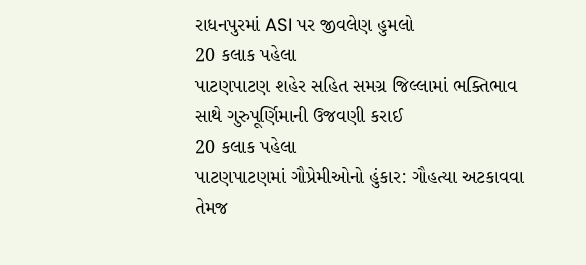રાધનપુરમાં ASI પર જીવલેણ હુમલો
20 કલાક પહેલા
પાટણપાટણ શહેર સહિત સમગ્ર જિલ્લામાં ભક્તિભાવ સાથે ગુરુપૂર્ણિમાની ઉજવણી કરાઈ
20 કલાક પહેલા
પાટણપાટણમાં ગૌપ્રેમીઓનો હુંકાર: ગૌહત્યા અટકાવવા તેમજ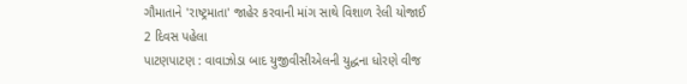ગૌમાતાને 'રાષ્ટ્રમાતા' જાહેર કરવાની માંગ સાથે વિશાળ રેલી યોજાઈ
2 દિવસ પહેલા
પાટણપાટણ : વાવાઝોડા બાદ યુજીવીસીએલની યુદ્ધના ધોરણે વીજ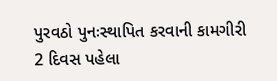પુરવઠો પુનઃસ્થાપિત કરવાની કામગીરી
2 દિવસ પહેલા